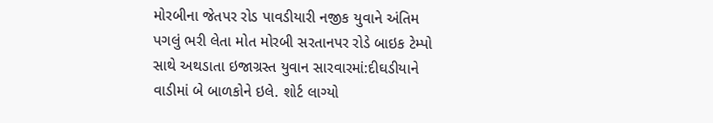મોરબીના જેતપર રોડ પાવડીયારી નજીક યુવાને અંતિમ પગલું ભરી લેતા મોત મોરબી સરતાનપર રોડે બાઇક ટેમ્પો સાથે અથડાતા ઇજાગ્રસ્ત યુવાન સારવારમાં:દીઘડીયાને વાડીમાં બે બાળકોને ઇલે. શોર્ટ લાગ્યો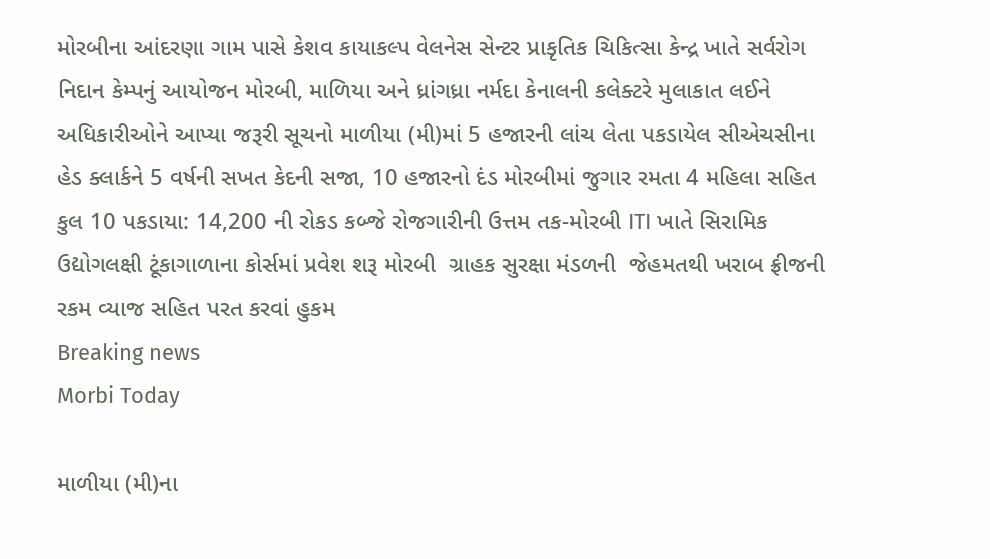મોરબીના આંદરણા ગામ પાસે કેશવ કાયાકલ્પ વેલનેસ સેન્ટર પ્રાકૃતિક ચિકિત્સા કેન્દ્ર ખાતે સર્વરોગ નિદાન કેમ્પનું આયોજન મોરબી, માળિયા અને ધ્રાંગધ્રા નર્મદા કેનાલની કલેક્ટરે મુલાકાત લઈને અધિકારીઓને આપ્યા જરૂરી સૂચનો માળીયા (મી)માં 5 હજારની લાંચ લેતા પકડાયેલ સીએચસીના હેડ ક્લાર્કને 5 વર્ષની સખત કેદની સજા, 10 હજારનો દંડ મોરબીમાં જુગાર રમતા 4 મહિલા સહિત કુલ 10 પકડાયા: 14,200 ની રોકડ કબ્જે રોજગારીની ઉત્તમ તક-મોરબી ITI ખાતે સિરામિક ઉદ્યોગલક્ષી ટૂંકાગાળાના કોર્સમાં પ્રવેશ શરૂ મોરબી  ગ્રાહક સુરક્ષા મંડળની  જેહમતથી ખરાબ ફ્રીજની રકમ વ્યાજ સહિત પરત કરવાં હુકમ
Breaking news
Morbi Today

માળીયા (મી)ના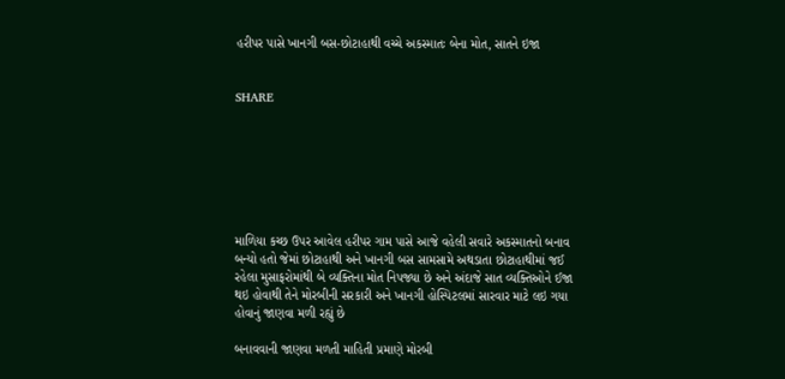હરીપર પાસે ખાનગી બસ-છોટાહાથી વચ્ચે અકસ્માતઃ બેના મોત, સાતને ઇજા


SHARE







માળિયા કચ્છ ઉપર આવેલ હરીપર ગામ પાસે આજે વહેલી સવારે અકસ્માતનો બનાવ બન્યો હતો જેમાં છોટાહાથી અને ખાનગી બસ સામસામે અથડાતા છોટાહાથીમાં જઈ રહેલા મુસાફરોમાંથી બે વ્યક્તિના મોત નિપજ્યા છે અને અંદાજે સાત વ્યક્તિઓને ઈજા થઇ હોવાથી તેને મોરબીની સરકારી અને ખાનગી હોસ્પિટલમાં સારવાર માટે લઇ ગયા હોવાનું જાણવા મળી રહ્યું છે

બનાવવાની જાણવા મળતી માહિતી પ્રમાણે મોરબી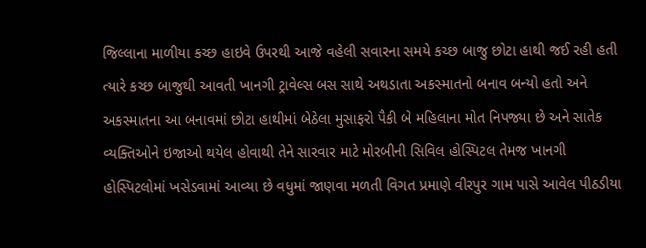જિલ્લાના માળીયા કચ્છ હાઇવે ઉપરથી આજે વહેલી સવારના સમયે કચ્છ બાજુ છોટા હાથી જઈ રહી હતી ત્યારે કચ્છ બાજુથી આવતી ખાનગી ટ્રાવેલ્સ બસ સાથે અથડાતા અકસ્માતનો બનાવ બન્યો હતો અને અકસ્માતના આ બનાવમાં છોટા હાથીમાં બેઠેલા મુસાફરો પૈકી બે મહિલાના મોત નિપજ્યા છે અને સાતેક વ્યક્તિઓને ઇજાઓ થયેલ હોવાથી તેને સારવાર માટે મોરબીની સિવિલ હોસ્પિટલ તેમજ ખાનગી હોસ્પિટલોમાં ખસેડવામાં આવ્યા છે વધુમાં જાણવા મળતી વિગત પ્રમાણે વીરપુર ગામ પાસે આવેલ પીઠડીયા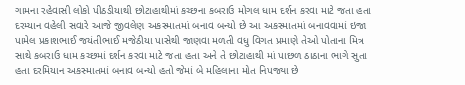ગામના રહેવાસી લોકો પીઠડીયાથી છોટાહાથીમાં કચ્છના કબરાઉ મોગલ ધામ દર્શન કરવા માટે જતા હતા દરમ્યાન વહેલી સવારે આજે જીવલેણ અકસ્માતમાં બનાવ બન્યો છે આ અકસ્માતમાં બનાવવામાં ઇજા પામેલ પ્રકાશભાઈ જયંતીભાઈ મજેઠીયા પાસેથી જાણવા મળતી વધુ વિગત પ્રમાણે તેઓ પોતાના મિત્ર સાથે કબરાઉ ધામ કચ્છમાં દર્શન કરવા માટે જતા હતા અને તે છોટાહાથી માં પાછળ ઠાઠાના ભાગે સુતા હતા દરમિયાન અકસ્માતમાં બનાવ બન્યો હતો જેમાં બે મહિલાના મોત નિપજ્યા છે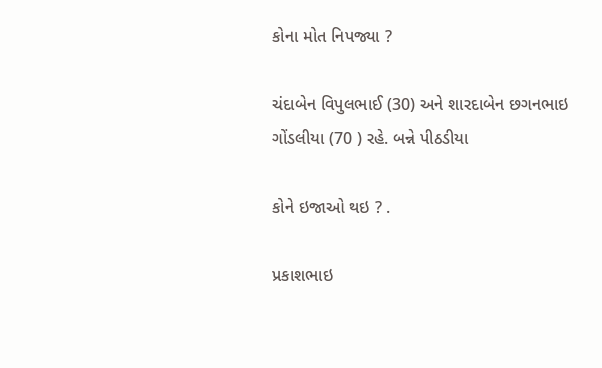કોના મોત નિપજ્યા ?

ચંદાબેન વિપુલભાઈ (30) અને શારદાબેન છગનભાઇ ગોંડલીયા (70 ) રહે. બન્ને પીઠડીયા

કોને ઇજાઓ થઇ ? .

પ્રકાશભાઇ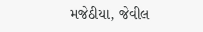મજેઠીયા, જેવીલ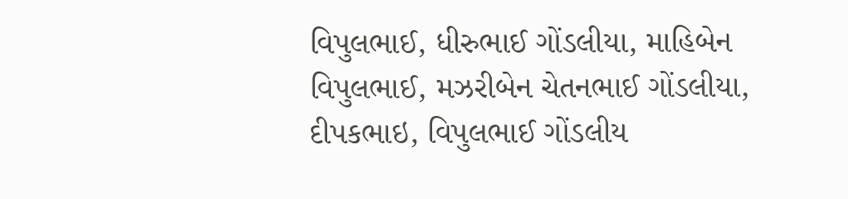વિપુલભાઈ, ધીરુભાઈ ગોંડલીયા, માહિબેન વિપુલભાઈ, મઝરીબેન ચેતનભાઈ ગોંડલીયા, દીપકભાઇ, વિપુલભાઈ ગોંડલીય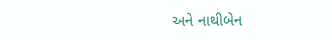અને નાથીબેન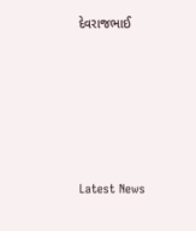દેવરાજભાઈ










Latest News